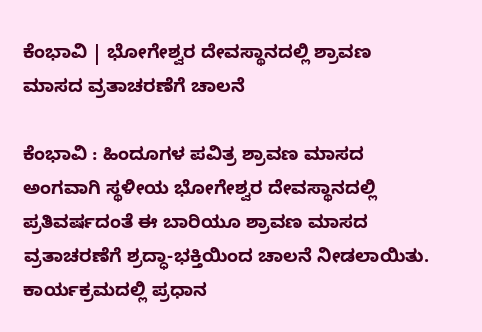ಕೆಂಭಾವಿ | ಭೋಗೇಶ್ವರ ದೇವಸ್ಥಾನದಲ್ಲಿ ಶ್ರಾವಣ ಮಾಸದ ವ್ರತಾಚರಣೆಗೆ ಚಾಲನೆ

ಕೆಂಭಾವಿ : ಹಿಂದೂಗಳ ಪವಿತ್ರ ಶ್ರಾವಣ ಮಾಸದ ಅಂಗವಾಗಿ ಸ್ಥಳೀಯ ಭೋಗೇಶ್ವರ ದೇವಸ್ಥಾನದಲ್ಲಿ ಪ್ರತಿವರ್ಷದಂತೆ ಈ ಬಾರಿಯೂ ಶ್ರಾವಣ ಮಾಸದ ವ್ರತಾಚರಣೆಗೆ ಶ್ರದ್ಧಾ-ಭಕ್ತಿಯಿಂದ ಚಾಲನೆ ನೀಡಲಾಯಿತು.
ಕಾರ್ಯಕ್ರಮದಲ್ಲಿ ಪ್ರಧಾನ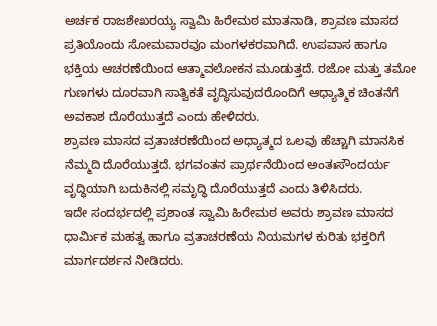ಅರ್ಚಕ ರಾಜಶೇಖರಯ್ಯ ಸ್ವಾಮಿ ಹಿರೇಮಠ ಮಾತನಾಡಿ, ಶ್ರಾವಣ ಮಾಸದ ಪ್ರತಿಯೊಂದು ಸೋಮವಾರವೂ ಮಂಗಳಕರವಾಗಿದೆ. ಉಪವಾಸ ಹಾಗೂ ಭಕ್ತಿಯ ಆಚರಣೆಯಿಂದ ಆತ್ಮಾವಲೋಕನ ಮೂಡುತ್ತದೆ. ರಜೋ ಮತ್ತು ತಮೋ ಗುಣಗಳು ದೂರವಾಗಿ ಸಾತ್ವಿಕತೆ ವೃದ್ಧಿಸುವುದರೊಂದಿಗೆ ಆಧ್ಯಾತ್ಮಿಕ ಚಿಂತನೆಗೆ ಅವಕಾಶ ದೊರೆಯುತ್ತದೆ ಎಂದು ಹೇಳಿದರು.
ಶ್ರಾವಣ ಮಾಸದ ವ್ರತಾಚರಣೆಯಿಂದ ಅಧ್ಯಾತ್ಮದ ಒಲವು ಹೆಚ್ಚಾಗಿ ಮಾನಸಿಕ ನೆಮ್ಮದಿ ದೊರೆಯುತ್ತದೆ. ಭಗವಂತನ ಪ್ರಾರ್ಥನೆಯಿಂದ ಅಂತಃಸೌಂದರ್ಯ ವೃದ್ಧಿಯಾಗಿ ಬದುಕಿನಲ್ಲಿ ಸಮೃದ್ಧಿ ದೊರೆಯುತ್ತದೆ ಎಂದು ತಿಳಿಸಿದರು.
ಇದೇ ಸಂದರ್ಭದಲ್ಲಿ ಪ್ರಶಾಂತ ಸ್ವಾಮಿ ಹಿರೇಮಠ ಅವರು ಶ್ರಾವಣ ಮಾಸದ ಧಾರ್ಮಿಕ ಮಹತ್ವ ಹಾಗೂ ವ್ರತಾಚರಣೆಯ ನಿಯಮಗಳ ಕುರಿತು ಭಕ್ತರಿಗೆ ಮಾರ್ಗದರ್ಶನ ನೀಡಿದರು.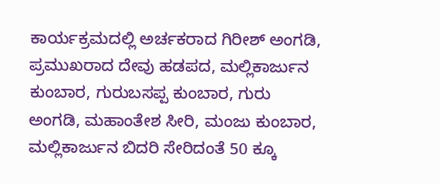ಕಾರ್ಯಕ್ರಮದಲ್ಲಿ ಅರ್ಚಕರಾದ ಗಿರೀಶ್ ಅಂಗಡಿ, ಪ್ರಮುಖರಾದ ದೇವು ಹಡಪದ, ಮಲ್ಲಿಕಾರ್ಜುನ ಕುಂಬಾರ, ಗುರುಬಸಪ್ಪ ಕುಂಬಾರ, ಗುರು ಅಂಗಡಿ, ಮಹಾಂತೇಶ ಸೀರಿ, ಮಂಜು ಕುಂಬಾರ, ಮಲ್ಲಿಕಾರ್ಜುನ ಬಿದರಿ ಸೇರಿದಂತೆ 50 ಕ್ಕೂ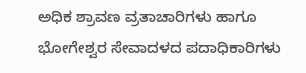ಅಧಿಕ ಶ್ರಾವಣ ವ್ರತಾಚಾರಿಗಳು ಹಾಗೂ ಭೋಗೇಶ್ವರ ಸೇವಾದಳದ ಪದಾಧಿಕಾರಿಗಳು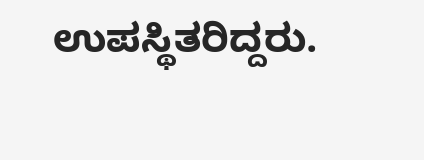ಉಪಸ್ಥಿತರಿದ್ದರು.